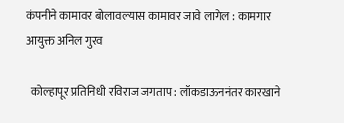कंपनीने कामावर बोलावल्यास कामावर जावे लागेल : कामगार आयुक्त अनिल गुरव

  कोल्हापूर प्रतिनिधी रविराज जगताप : लॉकडाऊननंतर कारखाने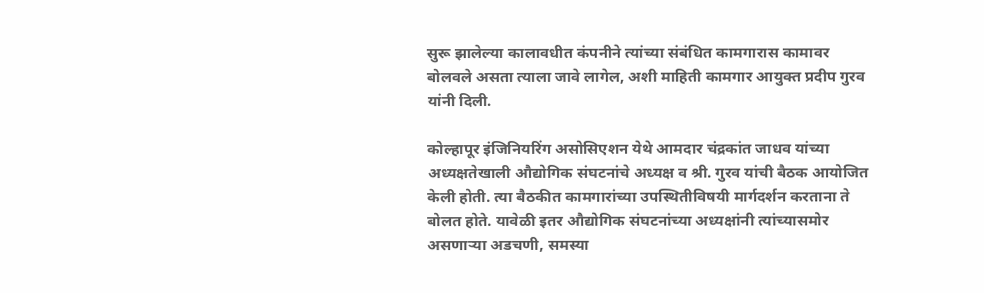सुरू झालेल्या कालावधीत कंपनीने त्यांच्या संबंधित कामगारास कामावर बोलवले असता त्याला जावे लागेल, अशी माहिती कामगार आयुक्त प्रदीप गुरव यांनी दिली.

कोल्हापूर इंजिनियरिंग असोसिएशन येथे आमदार चंद्रकांत जाधव यांच्या अध्यक्षतेखाली औद्योगिक संघटनांचे अध्यक्ष व श्री. गुरव यांची बैठक आयोजित केली होती. त्या बैठकीत कामगारांच्या उपस्थितीविषयी मार्गदर्शन करताना ते बोलत होते. यावेळी इतर औद्योगिक संघटनांच्या अध्यक्षांनी त्यांच्यासमोर असणाऱ्या अडचणी, समस्या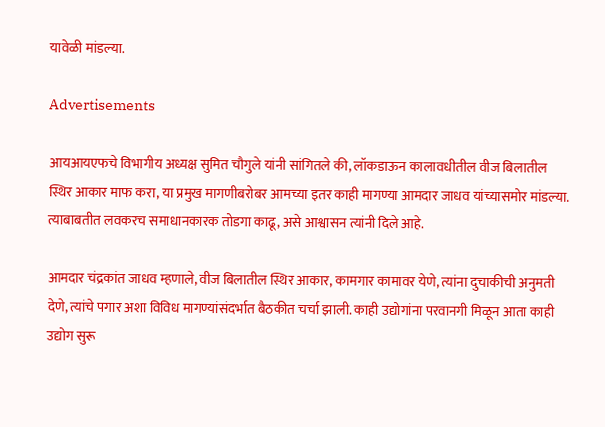यावेळी मांडल्या.

Advertisements

आयआयएफचे विभागीय अध्यक्ष सुमित चौगुले यांनी सांगितले की, लॉकडाऊन कालावधीतील वीज बिलातील स्थिर आकार माफ करा, या प्रमुख मागणीबरोबर आमच्या इतर काही मागण्या आमदार जाधव यांच्यासमोर मांडल्या. त्याबाबतीत लवकरच समाधानकारक तोडगा काढू, असे आश्वासन त्यांनी दिले आहे.

आमदार चंद्रकांत जाधव म्हणाले, वीज बिलातील स्थिर आकार, कामगार कामावर येणे, त्यांना दुचाकीची अनुमती देणे, त्यांचे पगार अशा विविध मागण्यांसंदर्भात बैठकीत चर्चा झाली. काही उद्योगांना परवानगी मिळून आता काही उद्योग सुरू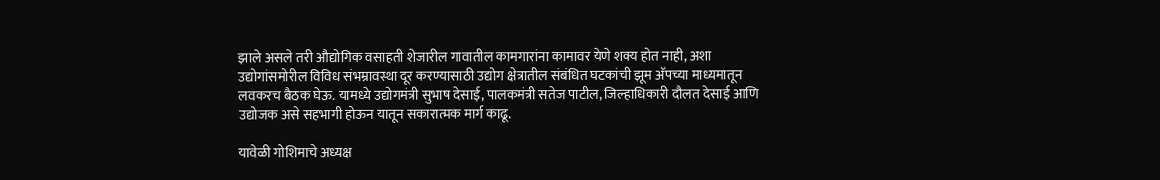झाले असले तरी औद्योगिक वसाहती शेजारील गावातील कामगारांना कामावर येणे शक्य होत नाही, अशा उद्योगांसमोरील विविध संभम्रावस्था दूर करण्यासाठी उद्योग क्षेत्रातील संबंधित घटकांची झूम अ‍ॅपच्या माध्यमातून लवकरच बैठक घेऊ. यामध्ये उद्योगमंत्री सुभाष देसाई, पालकमंत्री सतेज पाटील, जिल्हाधिकारी दौलत देसाई आणि उद्योजक असे सहभागी होऊन यातून सकारात्मक मार्ग काढू.

यावेळी गोशिमाचे अध्यक्ष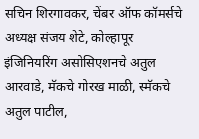सचिन शिरगावकर, चेंबर ऑफ कॉमर्सचे अध्यक्ष संजय शेटे, कोल्हापूर इंजिनियरिंग असोसिएशनचे अतुल आरवाडे, मॅकचे गोरख माळी, स्मॅकचे अतुल पाटील,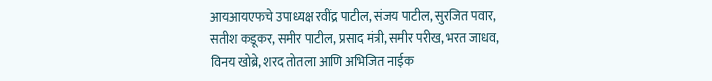आयआयएफचे उपाध्यक्ष रवींद्र पाटील, संजय पाटील, सुरजित पवार, सतीश कडूकर, समीर पाटील, प्रसाद मंत्री, समीर परीख, भरत जाधव, विनय खोब्रे, शरद तोतला आणि अभिजित नाईक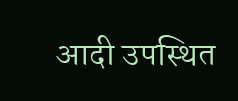आदी उपस्थित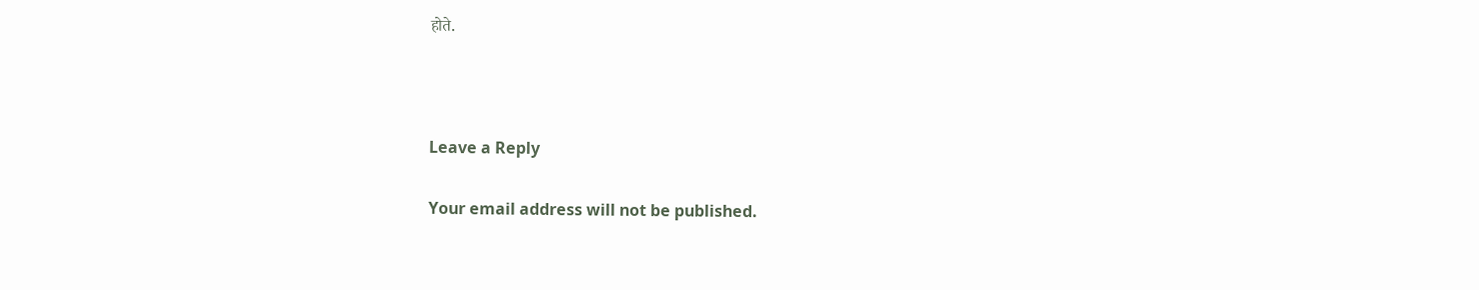होते.



Leave a Reply

Your email address will not be published.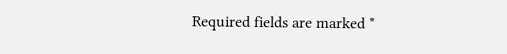Required fields are marked *